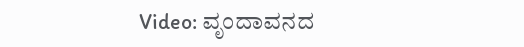Video: ವೃಂದಾವನದ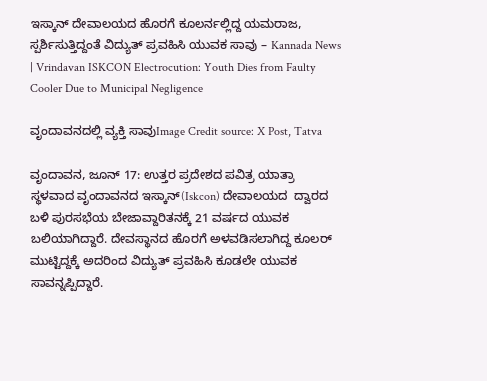ಇಸ್ಕಾನ್ ದೇವಾಲಯದ ಹೊರಗೆ ಕೂಲರ್ನಲ್ಲಿದ್ದ ಯಮರಾಜ, ಸ್ಪರ್ಶಿಸುತ್ತಿದ್ದಂತೆ ವಿದ್ಯುತ್ ಪ್ರವಹಿಸಿ ಯುವಕ ಸಾವು – Kannada News | Vrindavan ISKCON Electrocution: Youth Dies from Faulty Cooler Due to Municipal Negligence

ವೃಂದಾವನದಲ್ಲಿ ವ್ಯಕ್ತಿ ಸಾವುImage Credit source: X Post, Tatva

ವೃಂದಾವನ, ಜೂನ್ 17: ಉತ್ತರ ಪ್ರದೇಶದ ಪವಿತ್ರ ಯಾತ್ರಾ ಸ್ಥಳವಾದ ವೃಂದಾವನದ ಇಸ್ಕಾನ್(Iskcon) ದೇವಾಲಯದ  ದ್ವಾರದ ಬಳಿ ಪುರಸಭೆಯ ಬೇಜಾವ್ದಾರಿತನಕ್ಕೆ 21 ವರ್ಷದ ಯುವಕ ಬಲಿಯಾಗಿದ್ದಾರೆ. ದೇವಸ್ಥಾನದ ಹೊರಗೆ ಅಳವಡಿಸಲಾಗಿದ್ದ ಕೂಲರ್ ಮುಟ್ಟಿದ್ದಕ್ಕೆ ಅದರಿಂದ ವಿದ್ಯುತ್ ಪ್ರವಹಿಸಿ ಕೂಡಲೇ ಯುವಕ ಸಾವನ್ನಪ್ಪಿದ್ದಾರೆ.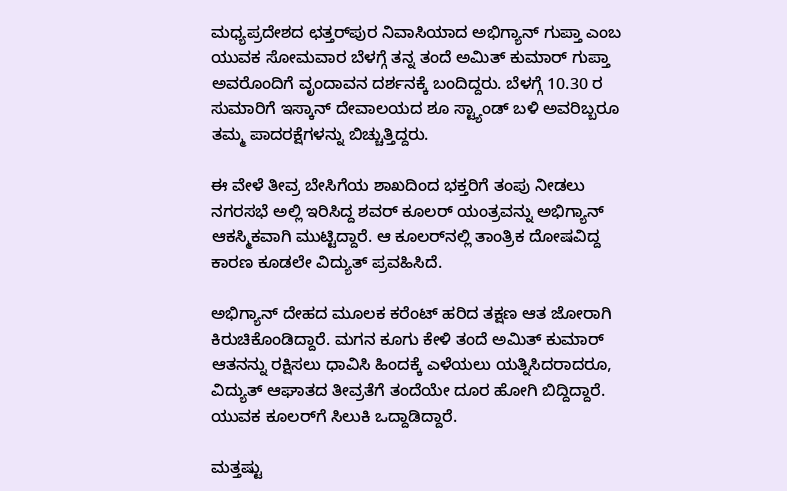ಮಧ್ಯಪ್ರದೇಶದ ಛತ್ತರ್‌ಪುರ ನಿವಾಸಿಯಾದ ಅಭಿಗ್ಯಾನ್ ಗುಪ್ತಾ ಎಂಬ ಯುವಕ ಸೋಮವಾರ ಬೆಳಗ್ಗೆ ತನ್ನ ತಂದೆ ಅಮಿತ್ ಕುಮಾರ್ ಗುಪ್ತಾ ಅವರೊಂದಿಗೆ ವೃಂದಾವನ ದರ್ಶನಕ್ಕೆ ಬಂದಿದ್ದರು. ಬೆಳಗ್ಗೆ 10.30 ರ ಸುಮಾರಿಗೆ ಇಸ್ಕಾನ್ ದೇವಾಲಯದ ಶೂ ಸ್ಟ್ಯಾಂಡ್ ಬಳಿ ಅವರಿಬ್ಬರೂ ತಮ್ಮ ಪಾದರಕ್ಷೆಗಳನ್ನು ಬಿಚ್ಚುತ್ತಿದ್ದರು.

ಈ ವೇಳೆ ತೀವ್ರ ಬೇಸಿಗೆಯ ಶಾಖದಿಂದ ಭಕ್ತರಿಗೆ ತಂಪು ನೀಡಲು ನಗರಸಭೆ ಅಲ್ಲಿ ಇರಿಸಿದ್ದ ಶವರ್ ಕೂಲರ್ ಯಂತ್ರವನ್ನು ಅಭಿಗ್ಯಾನ್ ಆಕಸ್ಮಿಕವಾಗಿ ಮುಟ್ಟಿದ್ದಾರೆ. ಆ ಕೂಲರ್‌ನಲ್ಲಿ ತಾಂತ್ರಿಕ ದೋಷವಿದ್ದ ಕಾರಣ ಕೂಡಲೇ ವಿದ್ಯುತ್ ಪ್ರವಹಿಸಿದೆ.

ಅಭಿಗ್ಯಾನ್ ದೇಹದ ಮೂಲಕ ಕರೆಂಟ್ ಹರಿದ ತಕ್ಷಣ ಆತ ಜೋರಾಗಿ ಕಿರುಚಿಕೊಂಡಿದ್ದಾರೆ. ಮಗನ ಕೂಗು ಕೇಳಿ ತಂದೆ ಅಮಿತ್ ಕುಮಾರ್ ಆತನನ್ನು ರಕ್ಷಿಸಲು ಧಾವಿಸಿ ಹಿಂದಕ್ಕೆ ಎಳೆಯಲು ಯತ್ನಿಸಿದರಾದರೂ, ವಿದ್ಯುತ್ ಆಘಾತದ ತೀವ್ರತೆಗೆ ತಂದೆಯೇ ದೂರ ಹೋಗಿ ಬಿದ್ದಿದ್ದಾರೆ. ಯುವಕ ಕೂಲರ್‌ಗೆ ಸಿಲುಕಿ ಒದ್ದಾಡಿದ್ದಾರೆ.

ಮತ್ತಷ್ಟು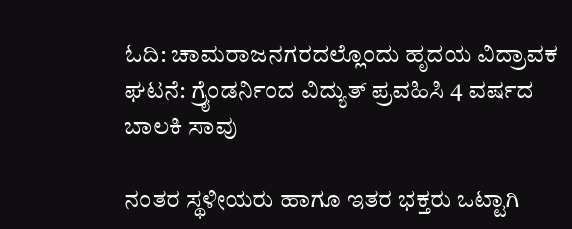ಓದಿ: ಚಾಮರಾಜನಗರದಲ್ಲೊಂದು ಹೃದಯ ವಿದ್ರಾವಕ ಘಟನೆ: ಗ್ರೈಂಡರ್ನಿಂದ ವಿದ್ಯುತ್ ಪ್ರವಹಿಸಿ 4 ವರ್ಷದ ಬಾಲಕಿ ಸಾವು

ನಂತರ ಸ್ಥಳೀಯರು ಹಾಗೂ ಇತರ ಭಕ್ತರು ಒಟ್ಟಾಗಿ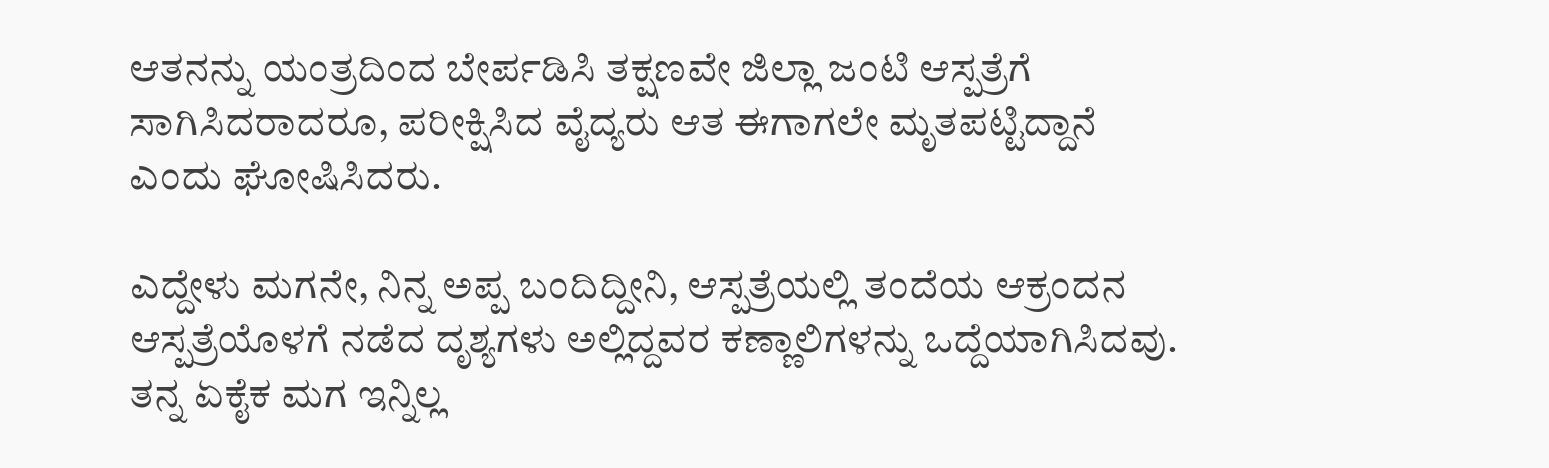ಆತನನ್ನು ಯಂತ್ರದಿಂದ ಬೇರ್ಪಡಿಸಿ ತಕ್ಷಣವೇ ಜಿಲ್ಲಾ ಜಂಟಿ ಆಸ್ಪತ್ರೆಗೆ ಸಾಗಿಸಿದರಾದರೂ, ಪರೀಕ್ಷಿಸಿದ ವೈದ್ಯರು ಆತ ಈಗಾಗಲೇ ಮೃತಪಟ್ಟಿದ್ದಾನೆ ಎಂದು ಘೋಷಿಸಿದರು.

ಎದ್ದೇಳು ಮಗನೇ, ನಿನ್ನ ಅಪ್ಪ ಬಂದಿದ್ದೀನಿ, ಆಸ್ಪತ್ರೆಯಲ್ಲಿ ತಂದೆಯ ಆಕ್ರಂದನ
ಆಸ್ಪತ್ರೆಯೊಳಗೆ ನಡೆದ ದೃಶ್ಯಗಳು ಅಲ್ಲಿದ್ದವರ ಕಣ್ಣಾಲಿಗಳನ್ನು ಒದ್ದೆಯಾಗಿಸಿದವು. ತನ್ನ ಏಕೈಕ ಮಗ ಇನ್ನಿಲ್ಲ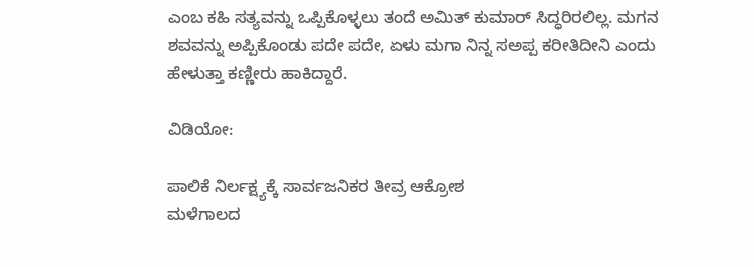ಎಂಬ ಕಹಿ ಸತ್ಯವನ್ನು ಒಪ್ಪಿಕೊಳ್ಳಲು ತಂದೆ ಅಮಿತ್ ಕುಮಾರ್ ಸಿದ್ಧರಿರಲಿಲ್ಲ. ಮಗನ ಶವವನ್ನು ಅಪ್ಪಿಕೊಂಡು ಪದೇ ಪದೇ, ಏಳು ಮಗಾ ನಿನ್ನ ಸಅಪ್ಪ ಕರೀತಿದೀನಿ ಎಂದು ಹೇಳುತ್ತಾ ಕಣ್ಣೀರು ಹಾಕಿದ್ದಾರೆ.

ವಿಡಿಯೋ:

ಪಾಲಿಕೆ ನಿರ್ಲಕ್ಷ್ಯಕ್ಕೆ ಸಾರ್ವಜನಿಕರ ತೀವ್ರ ಆಕ್ರೋಶ
ಮಳೆಗಾಲದ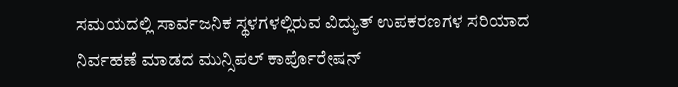ಸಮಯದಲ್ಲಿ ಸಾರ್ವಜನಿಕ ಸ್ಥಳಗಳಲ್ಲಿರುವ ವಿದ್ಯುತ್ ಉಪಕರಣಗಳ ಸರಿಯಾದ ನಿರ್ವಹಣೆ ಮಾಡದ ಮುನ್ಸಿಪಲ್ ಕಾರ್ಪೊರೇಷನ್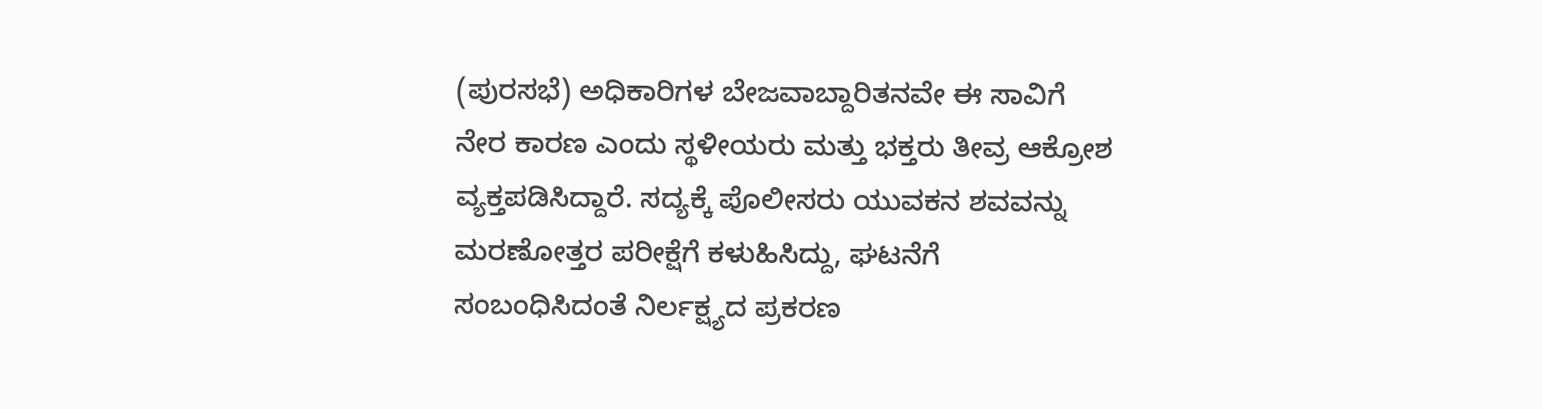(ಪುರಸಭೆ) ಅಧಿಕಾರಿಗಳ ಬೇಜವಾಬ್ದಾರಿತನವೇ ಈ ಸಾವಿಗೆ ನೇರ ಕಾರಣ ಎಂದು ಸ್ಥಳೀಯರು ಮತ್ತು ಭಕ್ತರು ತೀವ್ರ ಆಕ್ರೋಶ ವ್ಯಕ್ತಪಡಿಸಿದ್ದಾರೆ. ಸದ್ಯಕ್ಕೆ ಪೊಲೀಸರು ಯುವಕನ ಶವವನ್ನು ಮರಣೋತ್ತರ ಪರೀಕ್ಷೆಗೆ ಕಳುಹಿಸಿದ್ದು, ಘಟನೆಗೆ ಸಂಬಂಧಿಸಿದಂತೆ ನಿರ್ಲಕ್ಷ್ಯದ ಪ್ರಕರಣ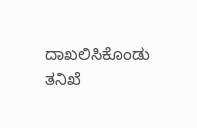ದಾಖಲಿಸಿಕೊಂಡು ತನಿಖೆ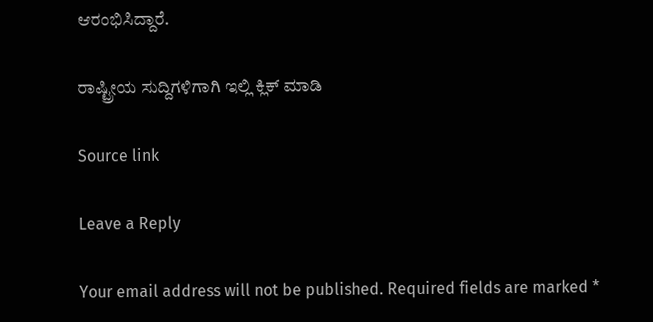ಆರಂಭಿಸಿದ್ದಾರೆ.

ರಾಷ್ಟ್ರೀಯ ಸುದ್ದಿಗಳಿಗಾಗಿ ಇಲ್ಲಿ ಕ್ಲಿಕ್ ಮಾಡಿ

Source link

Leave a Reply

Your email address will not be published. Required fields are marked *